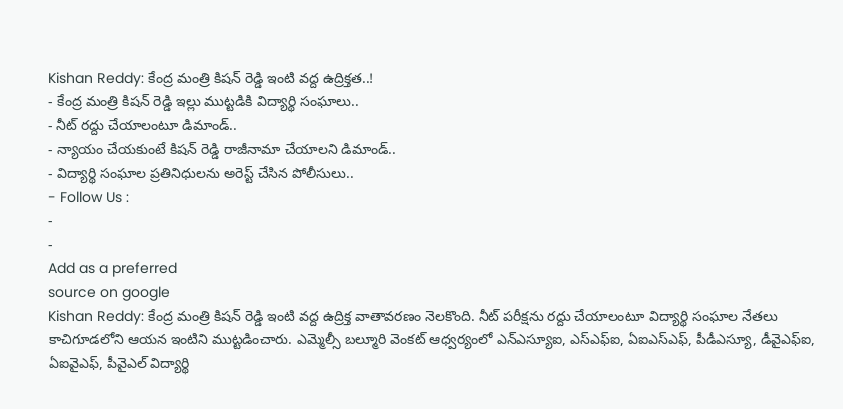Kishan Reddy: కేంద్ర మంత్రి కిషన్ రెడ్డి ఇంటి వద్ద ఉద్రిక్తత..!
- కేంద్ర మంత్రి కిషన్ రెడ్డి ఇల్లు ముట్టడికి విద్యార్థి సంఘాలు..
- నీట్ రద్దు చేయాలంటూ డిమాండ్..
- న్యాయం చేయకుంటే కిషన్ రెడ్డి రాజీనామా చేయాలని డిమాండ్..
- విద్యార్థి సంఘాల ప్రతినిధులను అరెస్ట్ చేసిన పోలీసులు..
- Follow Us :
-
-
Add as a preferred
source on google
Kishan Reddy: కేంద్ర మంత్రి కిషన్ రెడ్డి ఇంటి వద్ద ఉద్రిక్త వాతావరణం నెలకొంది. నీట్ పరీక్షను రద్దు చేయాలంటూ విద్యార్థి సంఘాల నేతలు కాచిగూడలోని ఆయన ఇంటిని ముట్టడించారు. ఎమ్మెల్సీ బల్మూరి వెంకట్ ఆధ్వర్యంలో ఎన్ఎస్యూఐ, ఎస్ఎఫ్ఐ, ఏఐఎస్ఎఫ్, పీడీఎస్యూ, డీవైఎఫ్ఐ, ఏఐవైఎఫ్, పీవైఎల్ విద్యార్థి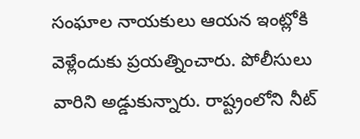సంఘాల నాయకులు ఆయన ఇంట్లోకి వెళ్లేందుకు ప్రయత్నించారు. పోలీసులు వారిని అడ్డుకున్నారు. రాష్ట్రంలోని నీట్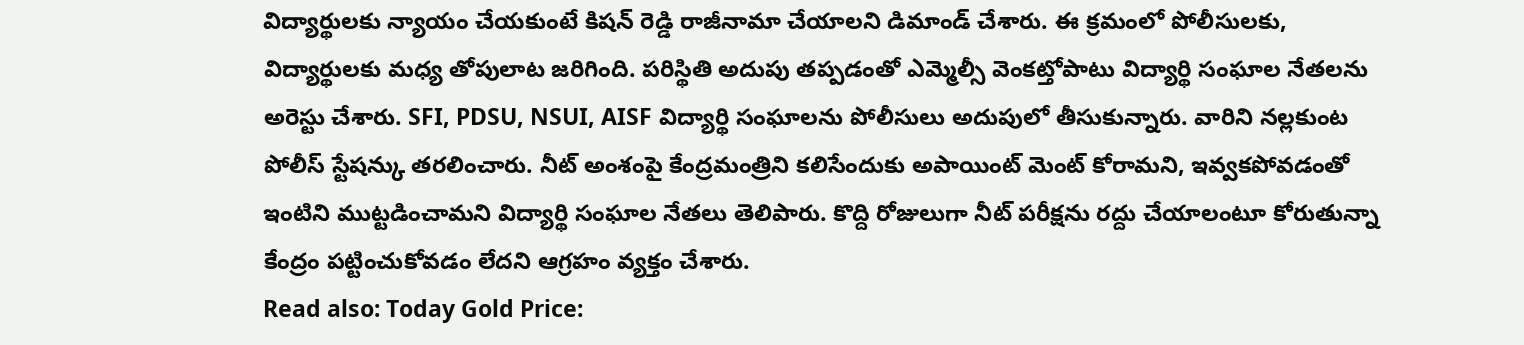విద్యార్థులకు న్యాయం చేయకుంటే కిషన్ రెడ్డి రాజీనామా చేయాలని డిమాండ్ చేశారు. ఈ క్రమంలో పోలీసులకు, విద్యార్థులకు మధ్య తోపులాట జరిగింది. పరిస్థితి అదుపు తప్పడంతో ఎమ్మెల్సీ వెంకట్తోపాటు విద్యార్థి సంఘాల నేతలను అరెస్టు చేశారు. SFI, PDSU, NSUI, AISF విద్యార్థి సంఘాలను పోలీసులు అదుపులో తీసుకున్నారు. వారిని నల్లకుంట పోలీస్ స్టేషన్కు తరలించారు. నీట్ అంశంపై కేంద్రమంత్రిని కలిసేందుకు అపాయింట్ మెంట్ కోరామని, ఇవ్వకపోవడంతో ఇంటిని ముట్టడించామని విద్యార్థి సంఘాల నేతలు తెలిపారు. కొద్ది రోజులుగా నీట్ పరీక్షను రద్దు చేయాలంటూ కోరుతున్నా కేంద్రం పట్టించుకోవడం లేదని ఆగ్రహం వ్యక్తం చేశారు.
Read also: Today Gold Price: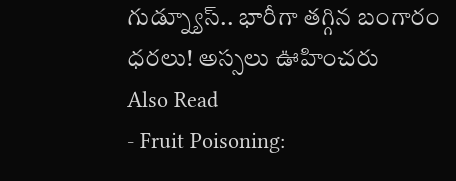గుడ్న్యూస్.. భారీగా తగ్గిన బంగారం ధరలు! అస్సలు ఊహించరు
Also Read
- Fruit Poisoning: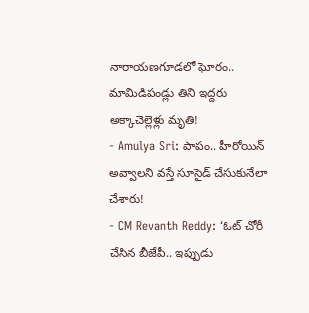నారాయణగూడలో ఘోరం.. మామిడిపండ్లు తిని ఇద్దరు అక్కాచెల్లెళ్లు మృతి!
- Amulya Sri: పాపం.. హీరోయిన్ అవ్వాలని వస్తే సూసైడ్ చేసుకునేలా చేశారు!
- CM Revanth Reddy: ‘ఓట్ చోరీ చేసిన బీజేపీ.. ఇప్పుడు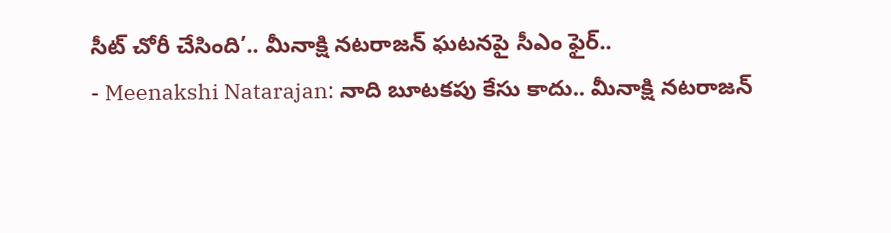సీట్ చోరీ చేసింది’.. మీనాక్షి నటరాజన్ ఘటనపై సీఎం ఫైర్..
- Meenakshi Natarajan: నాది బూటకపు కేసు కాదు.. మీనాక్షి నటరాజన్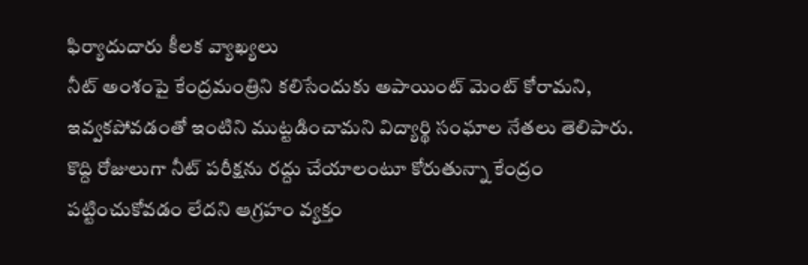ఫిర్యాదుదారు కీలక వ్యాఖ్యలు
నీట్ అంశంపై కేంద్రమంత్రిని కలిసేందుకు అపాయింట్ మెంట్ కోరామని, ఇవ్వకపోవడంతో ఇంటిని ముట్టడించామని విద్యార్థి సంఘాల నేతలు తెలిపారు. కొద్ది రోజులుగా నీట్ పరీక్షను రద్దు చేయాలంటూ కోరుతున్నా కేంద్రం పట్టించుకోవడం లేదని ఆగ్రహం వ్యక్తం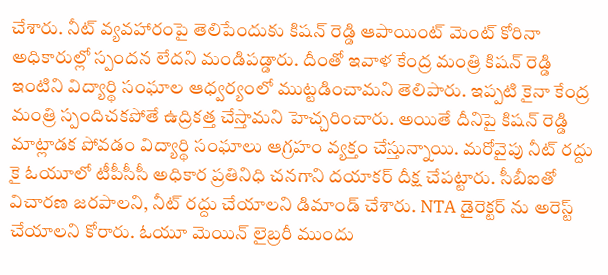చేశారు. నీట్ వ్యవహారంపై తెలిపేందుకు కిషన్ రెడ్డి ఆపాయింట్ మెంట్ కోరినా అధికారుల్లో స్పందన లేదని మండిపడ్డారు. దీంతో ఇవాళ కేంద్ర మంత్రి కిషన్ రెడ్డి ఇంటిని విద్యార్థి సంఘాల ఆధ్వర్యంలో ముట్టడించామని తెలిపారు. ఇప్పటి కైనా కేంద్ర మంత్రి స్పందిచకపోతే ఉద్రికత్త చేస్తామని హెచ్చరించారు. అయితే దీనిపై కిషన్ రెడ్డి మాట్లాడక పోవడం విద్యార్థి సంఘాలు ఆగ్రహం వ్యక్తం చేస్తున్నాయి. మరోవైపు నీట్ రద్దు కై ఓయూలో టీపీసీసీ అధికార ప్రతినిధి చనగాని దయాకర్ దీక్ష చేపట్టారు. సీబీఐతో విచారణ జరపాలని, నీట్ రద్దు చేయాలని డిమాండ్ చేశారు. NTA డైరెక్టర్ ను అరెస్ట్ చేయాలని కోరారు. ఓయూ మెయిన్ లైబ్రరీ ముందు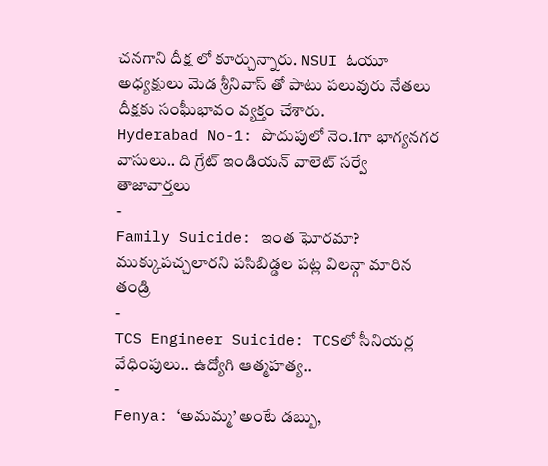చనగాని దీక్ష లో కూర్చున్నారు. NSUI ఓయూ అధ్యక్షులు మెడ శ్రీనివాస్ తో పాటు పలువురు నేతలు దీక్షకు సంఘీభావం వ్యక్తం చేశారు.
Hyderabad No-1: పొదుపులో నెం.1గా భాగ్యనగర వాసులు.. ది గ్రేట్ ఇండియన్ వాలెట్ సర్వే
తాజావార్తలు
-
Family Suicide: ఇంత ఘోరమా? ముక్కుపచ్చలారని పసిబిడ్డల పట్ల విలన్గా మారిన తండ్రి
-
TCS Engineer Suicide: TCSలో సీనియర్ల వేధింపులు.. ఉద్యోగి ఆత్మహత్య..
-
Fenya: ‘అమమ్మ’ అంటే డబ్బు,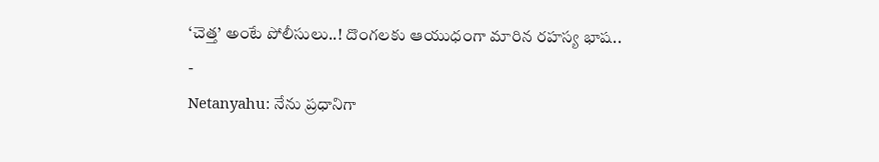‘చెత్త’ అంటే పోలీసులు..! దొంగలకు ఆయుధంగా మారిన రహస్య భాష..
-
Netanyahu: నేను ప్రధానిగా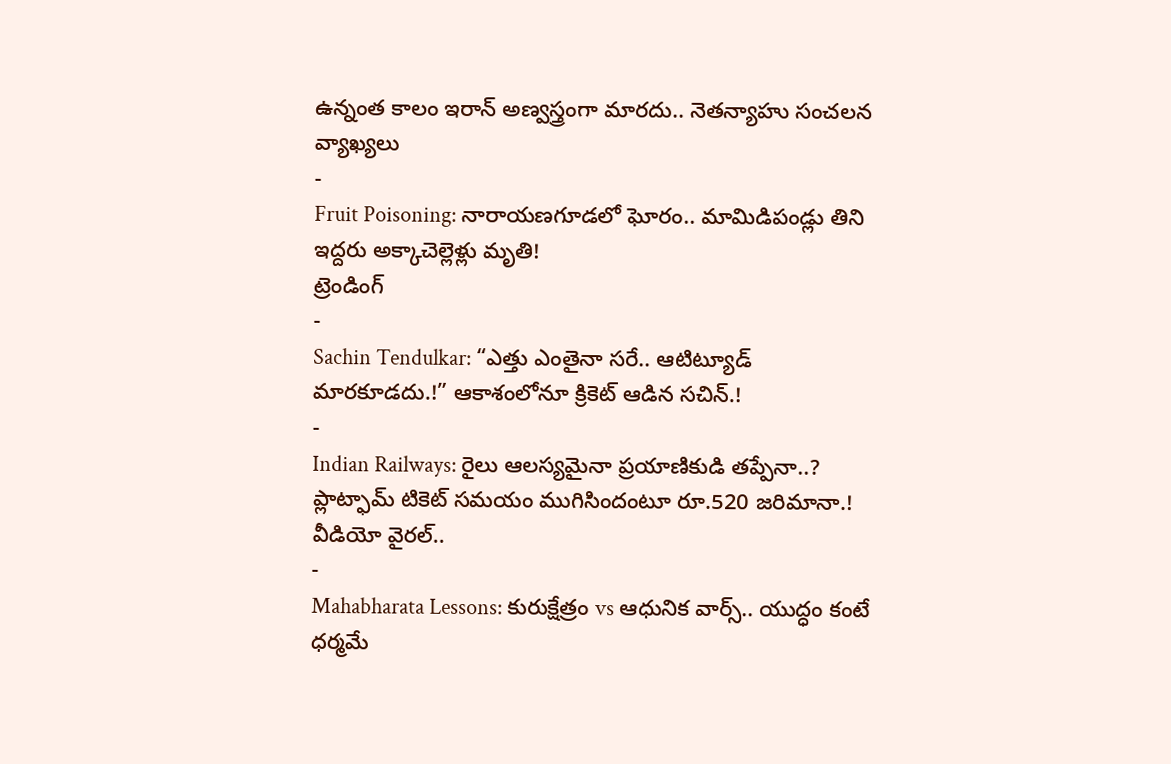ఉన్నంత కాలం ఇరాన్ అణ్వస్త్రంగా మారదు.. నెతన్యాహు సంచలన వ్యాఖ్యలు
-
Fruit Poisoning: నారాయణగూడలో ఘోరం.. మామిడిపండ్లు తిని ఇద్దరు అక్కాచెల్లెళ్లు మృతి!
ట్రెండింగ్
-
Sachin Tendulkar: “ఎత్తు ఎంతైనా సరే.. ఆటిట్యూడ్ మారకూడదు.!” ఆకాశంలోనూ క్రికెట్ ఆడిన సచిన్.!
-
Indian Railways: రైలు ఆలస్యమైనా ప్రయాణికుడి తప్పేనా..? ప్లాట్ఫామ్ టికెట్ సమయం ముగిసిందంటూ రూ.520 జరిమానా.! వీడియో వైరల్..
-
Mahabharata Lessons: కురుక్షేత్రం vs ఆధునిక వార్స్.. యుద్ధం కంటే ధర్మమే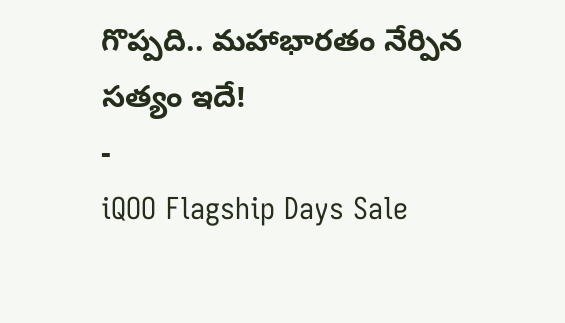గొప్పది.. మహాభారతం నేర్పిన సత్యం ఇదే!
-
iQOO Flagship Days Sale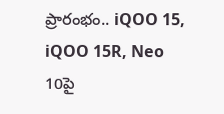ప్రారంభం.. iQOO 15, iQOO 15R, Neo 10పై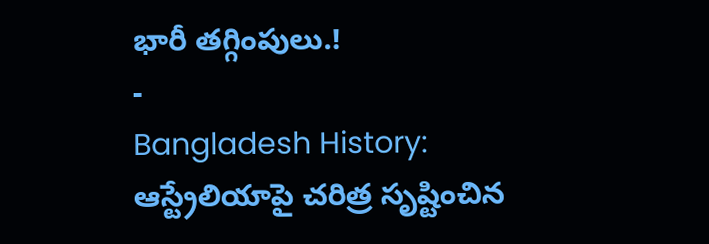భారీ తగ్గింపులు.!
-
Bangladesh History: ఆస్ట్రేలియాపై చరిత్ర సృష్టించిన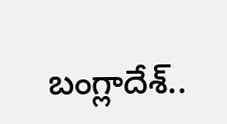బంగ్లాదేశ్..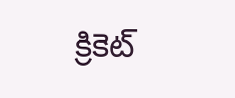క్రికెట్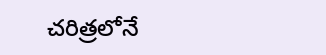చరిత్రలోనే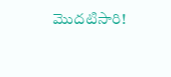మొదటిసారి!